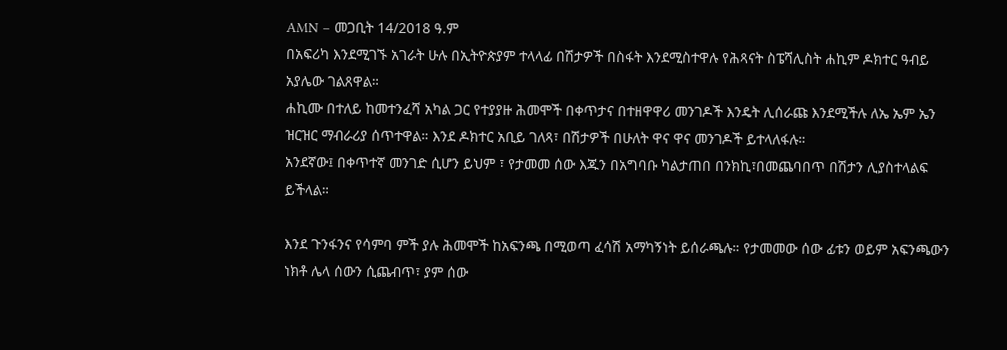AMN – መጋቢት 14/2018 ዓ.ም
በአፍሪካ እንደሚገኙ አገራት ሁሉ በኢትዮጵያም ተላላፊ በሽታዎች በስፋት እንደሚስተዋሉ የሕጻናት ስፔሻሊስት ሐኪም ዶክተር ዓብይ አያሌው ገልጸዋል።
ሐኪሙ በተለይ ከመተንፈሻ አካል ጋር የተያያዙ ሕመሞች በቀጥታና በተዘዋዋሪ መንገዶች እንዴት ሊሰራጩ እንደሚችሉ ለኤ ኤም ኤን ዝርዝር ማብራሪያ ሰጥተዋል። እንደ ዶክተር አቢይ ገለጻ፣ በሽታዎች በሁለት ዋና ዋና መንገዶች ይተላለፋሉ።
አንደኛው፤ በቀጥተኛ መንገድ ሲሆን ይህም ፣ የታመመ ሰው እጁን በአግባቡ ካልታጠበ በንክኪ፣በመጨባበጥ በሽታን ሊያስተላልፍ ይችላል።

እንደ ጉንፋንና የሳምባ ምች ያሉ ሕመሞች ከአፍንጫ በሚወጣ ፈሳሽ አማካኝነት ይሰራጫሉ። የታመመው ሰው ፊቱን ወይም አፍንጫውን ነክቶ ሌላ ሰውን ሲጨብጥ፣ ያም ሰው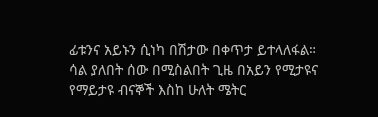ፊቱንና አይኑን ሲነካ በሽታው በቀጥታ ይተላለፋል።
ሳል ያለበት ሰው በሚስልበት ጊዜ በአይን የሚታዩና የማይታዩ ብናኞች እስከ ሁለት ሜትር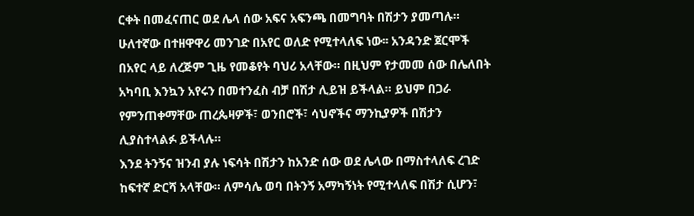ርቀት በመፈናጠር ወደ ሌላ ሰው አፍና አፍንጫ በመግባት በሽታን ያመጣሉ።
ሁለተኛው በተዘዋዋሪ መንገድ በአየር ወለድ የሚተላለፍ ነው፡፡ አንዳንድ ጀርሞች በአየር ላይ ለረጅም ጊዜ የመቆየት ባህሪ አላቸው። በዚህም የታመመ ሰው በሌለበት አካባቢ እንኳን አየሩን በመተንፈስ ብቻ በሽታ ሊይዝ ይችላል። ይህም በጋራ የምንጠቀማቸው ጠረጴዛዎች፣ ወንበሮች፣ ሳህኖችና ማንኪያዎች በሽታን ሊያስተላልፉ ይችላሉ።
እንደ ትንኝና ዝንብ ያሉ ነፍሳት በሽታን ከአንድ ሰው ወደ ሌላው በማስተላለፍ ረገድ ከፍተኛ ድርሻ አላቸው። ለምሳሌ ወባ በትንኝ አማካኝነት የሚተላለፍ በሽታ ሲሆን፣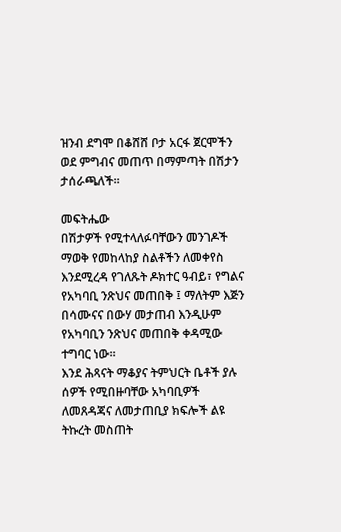ዝንብ ደግሞ በቆሸሸ ቦታ አርፋ ጀርሞችን ወደ ምግብና መጠጥ በማምጣት በሽታን ታሰራጫለች።

መፍትሔው
በሽታዎች የሚተላለፉባቸውን መንገዶች ማወቅ የመከላከያ ስልቶችን ለመቀየስ እንደሚረዳ የገለጹት ዶክተር ዓብይ፣ የግልና የአካባቢ ንጽህና መጠበቅ ፤ ማለትም እጅን በሳሙናና በውሃ መታጠብ እንዲሁም የአካባቢን ንጽህና መጠበቅ ቀዳሚው ተግባር ነው።
እንደ ሕጻናት ማቆያና ትምህርት ቤቶች ያሉ ሰዎች የሚበዙባቸው አካባቢዎች ለመጸዳጃና ለመታጠቢያ ክፍሎች ልዩ ትኩረት መስጠት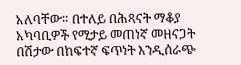አለባቸው። በተለይ በሕጻናት ማቆያ አካባቢዎች የሚታይ መጠነኛ መዘናጋት በሽታው በከፍተኛ ፍጥነት እንዲሰራጭ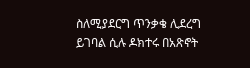ስለሚያደርግ ጥንቃቄ ሊደረግ ይገባል ሲሉ ዶክተሩ በአጽኖት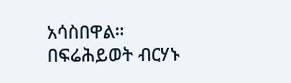አሳስበዋል።
በፍሬሕይወት ብርሃኑ